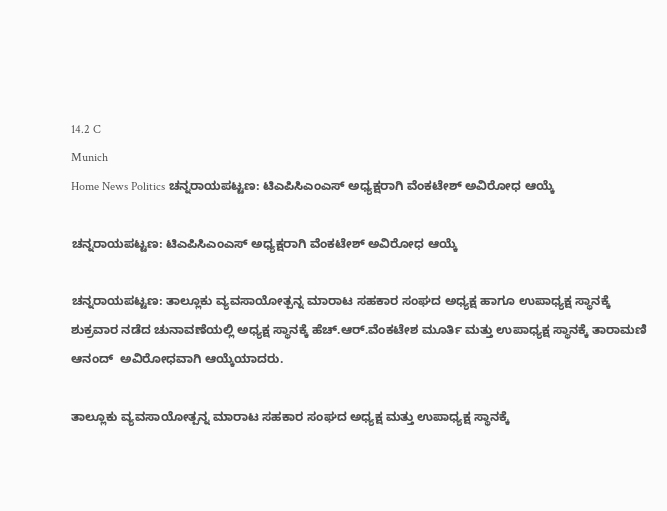14.2 C
Munich
Home News Politics ಚನ್ನರಾಯಪಟ್ಟಣ: ಟಿಎಪಿಸಿಎಂಎಸ್ ಅಧ್ಯಕ್ಷರಾಗಿ ವೆಂಕಟೇಶ್ ಅವಿರೋಧ ಆಯ್ಕೆ

ಚನ್ನರಾಯಪಟ್ಟಣ: ಟಿಎಪಿಸಿಎಂಎಸ್ ಅಧ್ಯಕ್ಷರಾಗಿ ವೆಂಕಟೇಶ್ ಅವಿರೋಧ ಆಯ್ಕೆ

ಚನ್ನರಾಯಪಟ್ಟಣ: ತಾಲ್ಲೂಕು ವ್ಯವಸಾಯೋತ್ಪನ್ನ ಮಾರಾಟ ಸಹಕಾರ ಸಂಘದ ಅಧ್ಯಕ್ಷ ಹಾಗೂ ಉಪಾಧ್ಯಕ್ಷ ಸ್ಥಾನಕ್ಕೆ ಶುಕ್ರವಾರ ನಡೆದ ಚುನಾವಣೆಯಲ್ಲಿ ಅಧ್ಯಕ್ಷ ಸ್ಥಾನಕ್ಕೆ ಹೆಚ್.ಆರ್.ವೆಂಕಟೇಶ ಮೂರ್ತಿ ಮತ್ತು ಉಪಾಧ್ಯಕ್ಷ ಸ್ಥಾನಕ್ಕೆ ತಾರಾಮಣಿ ಆನಂದ್‌  ಅವಿರೋಧವಾಗಿ ಆಯ್ಕೆಯಾದರು.

ತಾಲ್ಲೂಕು ವ್ಯವಸಾಯೋತ್ಪನ್ನ ಮಾರಾಟ ಸಹಕಾರ ಸಂಘದ ಅಧ್ಯಕ್ಷ ಮತ್ತು ಉಪಾಧ್ಯಕ್ಷ ಸ್ಥಾನಕ್ಕೆ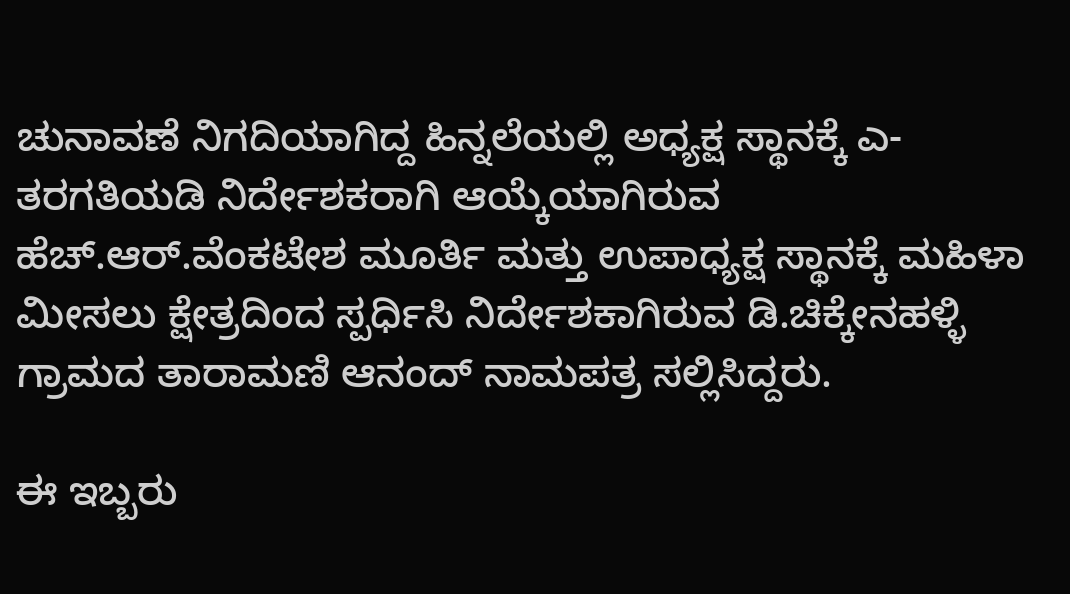ಚುನಾವಣೆ ನಿಗದಿಯಾಗಿದ್ದ ಹಿನ್ನಲೆಯಲ್ಲಿ ಅಧ್ಯಕ್ಷ ಸ್ಥಾನಕ್ಕೆ ಎ-ತರಗತಿಯಡಿ ನಿರ್ದೇಶಕರಾಗಿ ಆಯ್ಕೆಯಾಗಿರುವ ಹೆಚ್.ಆರ್.ವೆಂಕಟೇಶ ಮೂರ್ತಿ ಮತ್ತು ಉಪಾಧ್ಯಕ್ಷ ಸ್ಥಾನಕ್ಕೆ ಮಹಿಳಾ ಮೀಸಲು ಕ್ಷೇತ್ರದಿಂದ ಸ್ಪರ್ಧಿಸಿ ನಿರ್ದೇಶಕಾಗಿರುವ ಡಿ.ಚಿಕ್ಕೇನಹಳ್ಳಿ ಗ್ರಾಮದ ತಾರಾಮಣಿ ಆನಂದ್‌ ನಾಮಪತ್ರ ಸಲ್ಲಿಸಿದ್ದರು.

ಈ ಇಬ್ಬರು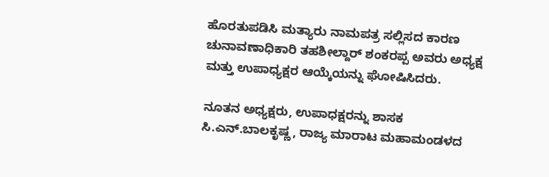ಹೊರತುಪಡಿಸಿ ಮತ್ಯಾರು ನಾಮಪತ್ರ ಸಲ್ಲಿಸದ ಕಾರಣ ಚುನಾವಣಾಧಿಕಾರಿ ತಹಶೀಲ್ದಾರ್ ಶಂಕರಪ್ಪ ಅವರು ಅಧ್ಯಕ್ಷ ಮತ್ತು ಉಪಾಧ್ಯಕ್ಷರ ಆಯ್ಕೆಯನ್ನು ಘೋಷಿಸಿದರು.

ನೂತನ ಅಧ್ಯಕ್ಷರು, ಉಪಾಧಕ್ಷರನ್ನು ಶಾಸಕ ಸಿ.ಎನ್.ಬಾಲಕೃಷ್ಣ, ರಾಜ್ಯ ಮಾರಾಟ ಮಹಾಮಂಡಳದ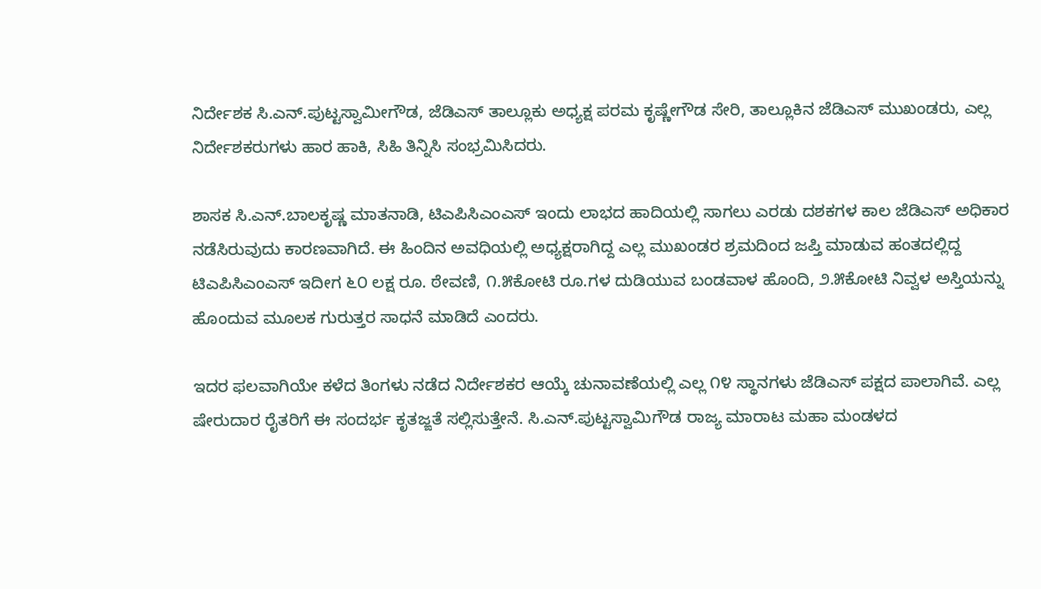ನಿರ್ದೇಶಕ ಸಿ.ಎನ್.ಪುಟ್ಟಸ್ವಾಮೀಗೌಡ, ಜೆಡಿಎಸ್ ತಾಲ್ಲೂಕು ಅಧ್ಯಕ್ಷ ಪರಮ ಕೃಷ್ಣೇಗೌಡ ಸೇರಿ, ತಾಲ್ಲೂಕಿನ ಜೆಡಿಎಸ್ ಮುಖಂಡರು, ಎಲ್ಲ ನಿರ್ದೇಶಕರುಗಳು ಹಾರ ಹಾಕಿ, ಸಿಹಿ ತಿನ್ನಿಸಿ ಸಂಭ್ರಮಿಸಿದರು.

ಶಾಸಕ ಸಿ.ಎನ್.ಬಾಲಕೃಷ್ಣ ಮಾತನಾಡಿ, ಟಿಎಪಿಸಿಎಂಎಸ್ ಇಂದು ಲಾಭದ ಹಾದಿಯಲ್ಲಿ ಸಾಗಲು ಎರಡು ದಶಕಗಳ ಕಾಲ ಜೆಡಿಎಸ್ ಅಧಿಕಾರ ನಡೆಸಿರುವುದು ಕಾರಣವಾಗಿದೆ. ಈ ಹಿಂದಿನ ಅವಧಿಯಲ್ಲಿ ಅಧ್ಯಕ್ಷರಾಗಿದ್ದ ಎಲ್ಲ ಮುಖಂಡರ ಶ್ರಮದಿಂದ ಜಪ್ತಿ ಮಾಡುವ ಹಂತದಲ್ಲಿದ್ದ ಟಿಎಪಿಸಿಎಂಎಸ್ ಇದೀಗ ೬೦ ಲಕ್ಷ ರೂ. ಠೇವಣಿ, ೧.೫ಕೋಟಿ ರೂ.ಗಳ ದುಡಿಯುವ ಬಂಡವಾಳ ಹೊಂದಿ, ೨.೫ಕೋಟಿ ನಿವ್ವಳ ಅಸ್ತಿಯನ್ನು ಹೊಂದುವ ಮೂಲಕ ಗುರುತ್ತರ ಸಾಧನೆ ಮಾಡಿದೆ ಎಂದರು.

ಇದರ ಫಲವಾಗಿಯೇ ಕಳೆದ ತಿಂಗಳು ನಡೆದ ನಿರ್ದೇಶಕರ ಆಯ್ಕೆ ಚುನಾವಣೆಯಲ್ಲಿ ಎಲ್ಲ ೧೪ ಸ್ಥಾನಗಳು ಜೆಡಿಎಸ್ ಪಕ್ಷದ ಪಾಲಾಗಿವೆ. ಎಲ್ಲ ಷೇರುದಾರ ರೈತರಿಗೆ ಈ ಸಂದರ್ಭ ಕೃತಜ್ಙತೆ ಸಲ್ಲಿಸುತ್ತೇನೆ. ಸಿ.ಎನ್.ಪುಟ್ಟಸ್ವಾಮಿಗೌಡ ರಾಜ್ಯ ಮಾರಾಟ ಮಹಾ ಮಂಡಳದ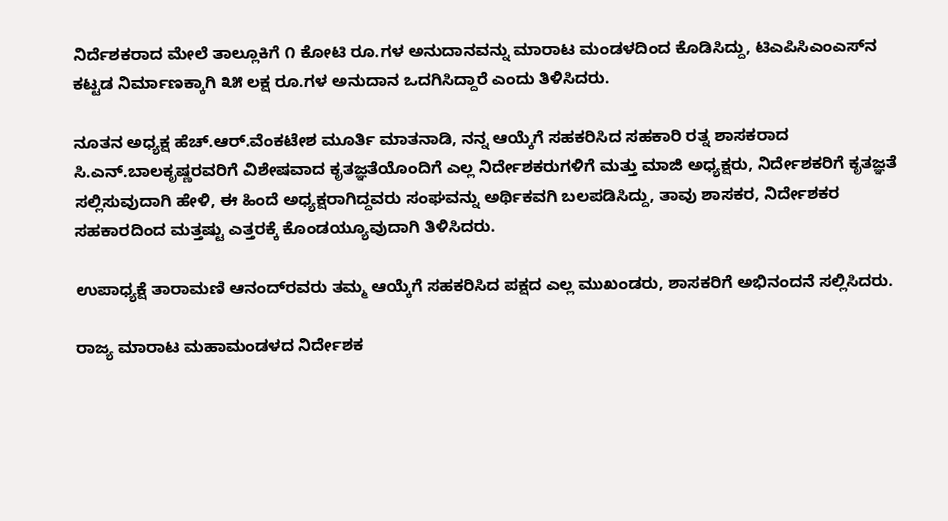ನಿರ್ದೆಶಕರಾದ ಮೇಲೆ ತಾಲ್ಲೂಕಿಗೆ ೧ ಕೋಟಿ ರೂ.ಗಳ ಅನುದಾನವನ್ನು ಮಾರಾಟ ಮಂಡಳದಿಂದ ಕೊಡಿಸಿದ್ದು, ಟಿಎಪಿಸಿಎಂಎಸ್‌ನ ಕಟ್ಟಡ ನಿರ್ಮಾಣಕ್ಕಾಗಿ ೩೫ ಲಕ್ಷ ರೂ.ಗಳ ಅನುದಾನ ಒದಗಿಸಿದ್ದಾರೆ ಎಂದು ತಿಳಿಸಿದರು.

ನೂತನ ಅಧ್ಯಕ್ಷ ಹೆಚ್.ಆರ್.ವೆಂಕಟೇಶ ಮೂರ್ತಿ ಮಾತನಾಡಿ, ನನ್ನ ಆಯ್ಕೆಗೆ ಸಹಕರಿಸಿದ ಸಹಕಾರಿ ರತ್ನ ಶಾಸಕರಾದ ಸಿ.ಎನ್.ಬಾಲಕೃಷ್ಣರವರಿಗೆ ವಿಶೇಷವಾದ ಕೃತಜ್ಞತೆಯೊಂದಿಗೆ ಎಲ್ಲ ನಿರ್ದೇಶಕರುಗಳಿಗೆ ಮತ್ತು ಮಾಜಿ ಅಧ್ಯಕ್ಷರು, ನಿರ್ದೇಶಕರಿಗೆ ಕೃತಜ್ಞತೆ ಸಲ್ಲಿಸುವುದಾಗಿ ಹೇಳಿ, ಈ ಹಿಂದೆ ಅಧ್ಯಕ್ಷರಾಗಿದ್ದವರು ಸಂಘವನ್ನು ಅರ್ಥಿಕವಗಿ ಬಲಪಡಿಸಿದ್ದು, ತಾವು ಶಾಸಕರ, ನಿರ್ದೇಶಕರ ಸಹಕಾರದಿಂದ ಮತ್ತಷ್ಟು ಎತ್ತರಕ್ಕೆ ಕೊಂಡಯ್ಯೂವುದಾಗಿ ತಿಳಿಸಿದರು.

ಉಪಾಧ್ಯಕ್ಷೆ ತಾರಾಮಣಿ ಆನಂದ್‌ರವರು ತಮ್ಮ ಆಯ್ಕೆಗೆ ಸಹಕರಿಸಿದ ಪಕ್ಷದ ಎಲ್ಲ ಮುಖಂಡರು, ಶಾಸಕರಿಗೆ ಅಭಿನಂದನೆ ಸಲ್ಲಿಸಿದರು.

ರಾಜ್ಯ ಮಾರಾಟ ಮಹಾಮಂಡಳದ ನಿರ್ದೇಶಕ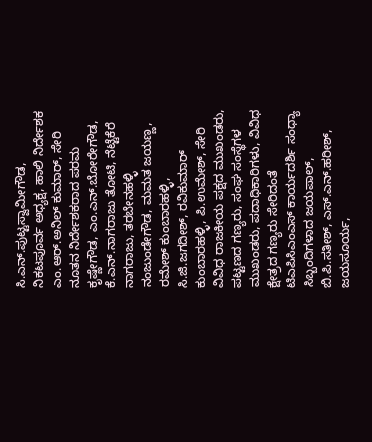ಸಿ.ಎನ್.ಪುಟ್ಟಸ್ವಾಮೀಗೌಡ, ನಿಕಟಪೂರ್ವ ಅಧ್ಯಕ್ಷ, ಹಾಲಿ ನಿರ್ದೇಶಕ ಎಂ.ಆರ್.ಅನಿಲ್‌ ಕುಮಾರ್, ಸೇರಿ ನೂತನ ನಿರ್ದೇಶಕರಾದ ಪರಮ ಕೃಷ್ಣೇಗೌಡ, ಎಂ.ಎನ್.ಬೋರೇಗೌಡ, ಕೆ.ಎನ್.ನಾಗರಾಜು ತೋಟಿ, ನೆಟ್ಟೆಕೆರೆ ನಾಗರಾಜು, ತರಬೇನಹಳ್ಳಿ ನಂಜುಂಡೇಗೌಡ, ಮಮತ ಜಯಣ್ಣ, ರಮೇಶ್ ಕುಂಬಾರಹಳ್ಳಿ, ಸಿ.ಜಿ.ಜಗದೀಶ್, ರವಿಕುಮಾರ್ ಕುಂಬಾರಹಳ್ಳಿ, ಪಿ.ಉಮೇಶ್, ಸೇರಿ ವಿವಿಧ ರಾಜಕೀಯ ಪಕ್ಷದ ಮುಖಂಡರು, ಪಟ್ಟಣದ ಗಣ್ಯರು, ಸಂಘ ಸಂಸ್ಥೆಗಳ ಮುಖಂಡರು, ಪದಾಧಿಕಾರಿಗಳು, ವಿವಿಧ ಕ್ಷೇತ್ರದ ಗಣ್ಯರು ಸೇರಿದಂತೆ ಟಿಎಪಿಸಿಎಂಎಸ್ ಕಾರ್ಯದರ್ಶಿ ಸಂಧ್ಯಾ ಸಿಬ್ಬಂದಿಗಳಾದ ಜಯಪಾಲ್, ಬಿ.ಪಿ.ಸತೀಶ್, ಎಸ್.ಎನ್.ಹರೀಶ್, ಜಯಸೂರ್ಯ,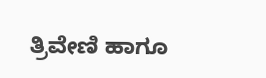ತ್ರಿವೇಣಿ ಹಾಗೂ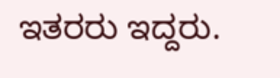ಇತರರು ಇದ್ದರು.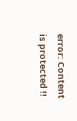error: Content is protected !!